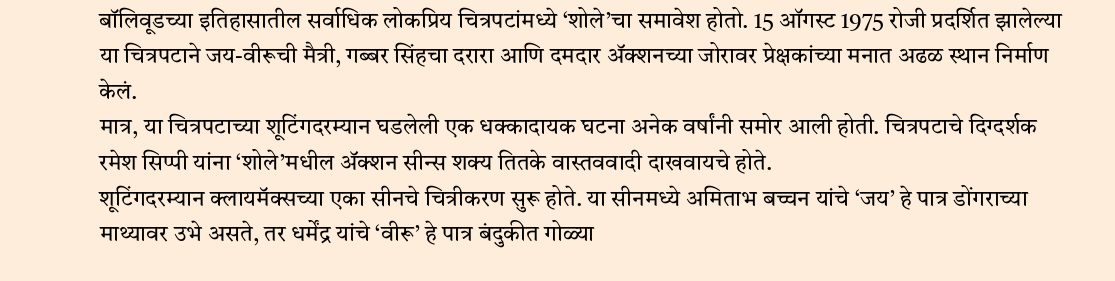बॉलिवूडच्या इतिहासातील सर्वाधिक लोकप्रिय चित्रपटांमध्ये ‘शोले’चा समावेश होतो. 15 ऑगस्ट 1975 रोजी प्रदर्शित झालेल्या या चित्रपटाने जय-वीरूची मैत्री, गब्बर सिंहचा दरारा आणि दमदार ॲक्शनच्या जोरावर प्रेक्षकांच्या मनात अढळ स्थान निर्माण केलं.
मात्र, या चित्रपटाच्या शूटिंगदरम्यान घडलेली एक धक्कादायक घटना अनेक वर्षांनी समोर आली होती. चित्रपटाचे दिग्दर्शक रमेश सिप्पी यांना ‘शोले’मधील ॲक्शन सीन्स शक्य तितके वास्तववादी दाखवायचे होते.
शूटिंगदरम्यान क्लायमॅक्सच्या एका सीनचे चित्रीकरण सुरू होते. या सीनमध्ये अमिताभ बच्चन यांचे ‘जय’ हे पात्र डोंगराच्या माथ्यावर उभे असते, तर धर्मेंद्र यांचे ‘वीरू’ हे पात्र बंदुकीत गोळ्या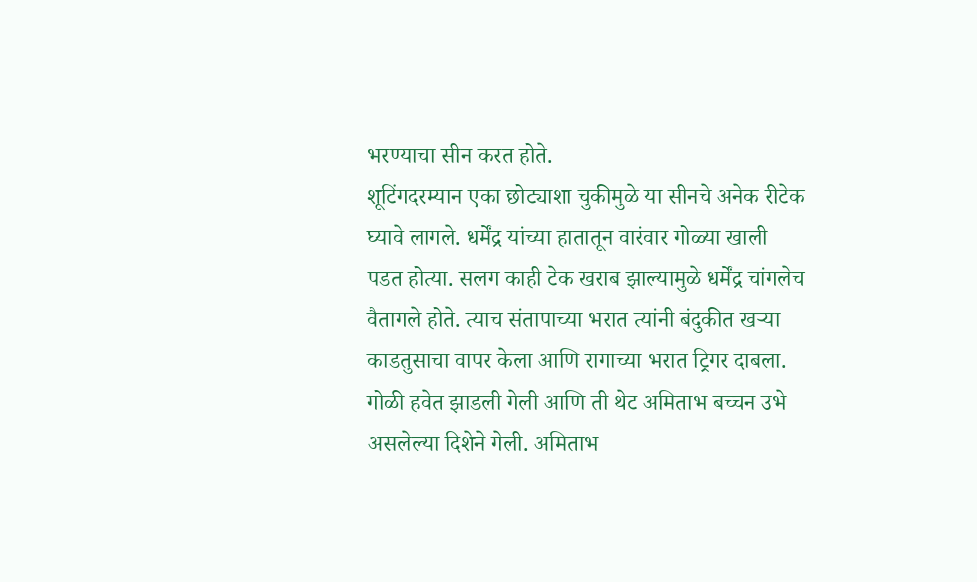भरण्याचा सीन करत होते.
शूटिंगदरम्यान एका छोट्याशा चुकीमुळे या सीनचे अनेक रीटेक घ्यावे लागले. धर्मेंद्र यांच्या हातातून वारंवार गोळ्या खाली पडत होत्या. सलग काही टेक खराब झाल्यामुळे धर्मेंद्र चांगलेच वैतागले होते. त्याच संतापाच्या भरात त्यांनी बंदुकीत खऱ्या काडतुसाचा वापर केला आणि रागाच्या भरात ट्रिगर दाबला.
गोळी हवेत झाडली गेली आणि ती थेट अमिताभ बच्चन उभे असलेल्या दिशेने गेली. अमिताभ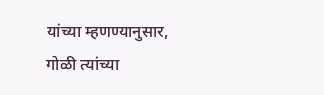यांच्या म्हणण्यानुसार, गोळी त्यांच्या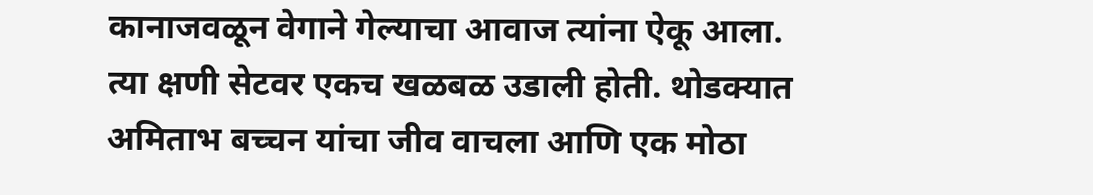कानाजवळून वेगाने गेल्याचा आवाज त्यांना ऐकू आला. त्या क्षणी सेटवर एकच खळबळ उडाली होती. थोडक्यात अमिताभ बच्चन यांचा जीव वाचला आणि एक मोठा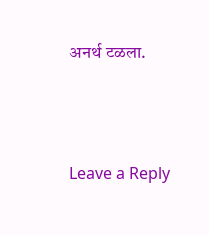अनर्थ टळला.




Leave a Reply